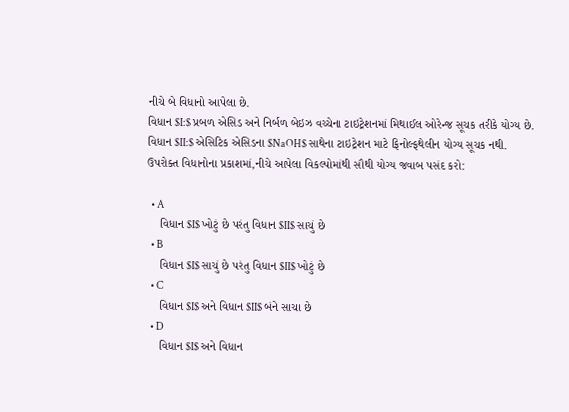નીચે બે વિધાનો આપેલા છે.
વિધાન $I:$ પ્રબળ એસિડ અને નિર્બળ બેઇઝ વચ્ચેના ટાઇટ્રેશનમાં મિથાઈલ ઓરેન્જ સૂચક તરીકે યોગ્ય છે.
વિધાન $II:$ એસિટિક એસિડના $NaOH$ સાથેના ટાઇટ્રેશન માટે ફિનોલ્ફથેલીન યોગ્ય સૂચક નથી.
ઉપરોક્ત વિધાનોના પ્રકાશમાં,નીચે આપેલા વિકલ્પોમાંથી સૌથી યોગ્ય જવાબ પસંદ કરો:

  • A
    વિધાન $I$ ખોટું છે પરંતુ વિધાન $II$ સાચું છે
  • B
    વિધાન $I$ સાચું છે પરંતુ વિધાન $II$ ખોટું છે
  • C
    વિધાન $I$ અને વિધાન $II$ બંને સાચા છે
  • D
    વિધાન $I$ અને વિધાન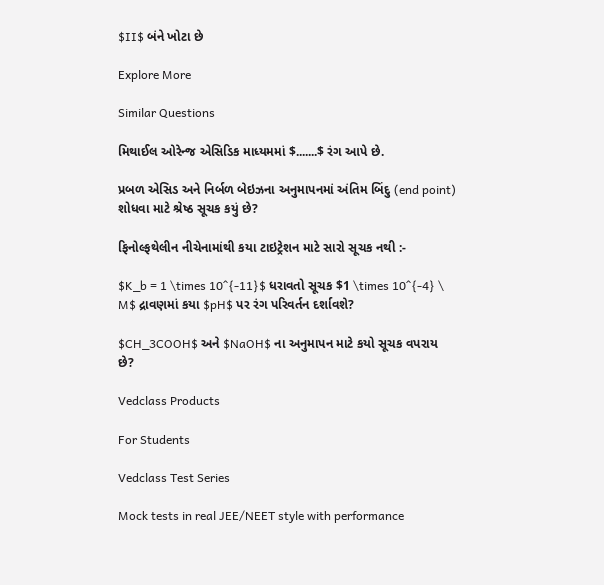$II$ બંને ખોટા છે

Explore More

Similar Questions

મિથાઈલ ઓરેન્જ એસિડિક માધ્યમમાં $.......$ રંગ આપે છે.

પ્રબળ એસિડ અને નિર્બળ બેઇઝના અનુમાપનમાં અંતિમ બિંદુ (end point) શોધવા માટે શ્રેષ્ઠ સૂચક કયું છે?

ફિનોલ્ફથેલીન નીચેનામાંથી કયા ટાઇટ્રેશન માટે સારો સૂચક નથી :-

$K_b = 1 \times 10^{-11}$ ધરાવતો સૂચક $1 \times 10^{-4} \ M$ દ્રાવણમાં કયા $pH$ પર રંગ પરિવર્તન દર્શાવશે?

$CH_3COOH$ અને $NaOH$ ના અનુમાપન માટે કયો સૂચક વપરાય છે?

Vedclass Products

For Students

Vedclass Test Series

Mock tests in real JEE/NEET style with performance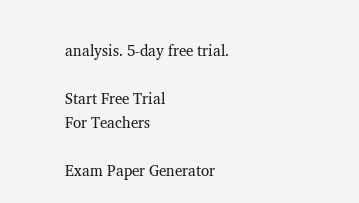analysis. 5-day free trial.

Start Free Trial
For Teachers

Exam Paper Generator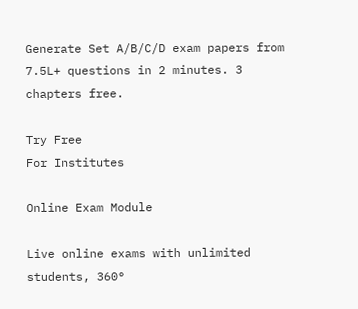Generate Set A/B/C/D exam papers from 7.5L+ questions in 2 minutes. 3 chapters free.

Try Free
For Institutes

Online Exam Module

Live online exams with unlimited students, 360°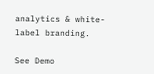analytics & white-label branding.

See Demo